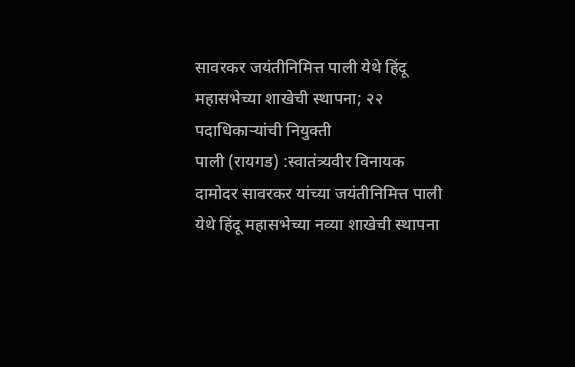सावरकर जयंतीनिमित्त पाली येथे हिंदू महासभेच्या शाखेची स्थापना; २२ पदाधिकाऱ्यांची नियुक्ती
पाली (रायगड) :स्वातंत्र्यवीर विनायक दामोदर सावरकर यांच्या जयंतीनिमित्त पाली येथे हिंदू महासभेच्या नव्या शाखेची स्थापना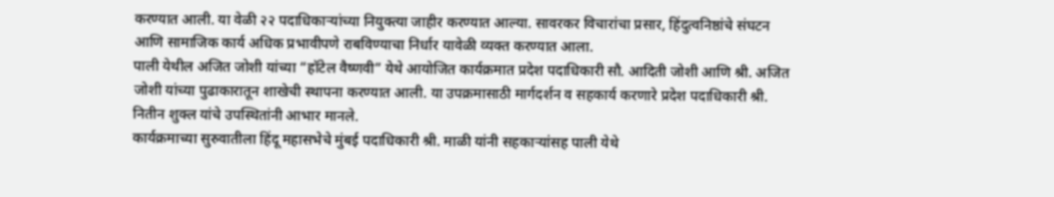करण्यात आली. या वेळी २२ पदाधिकाऱ्यांच्या नियुक्त्या जाहीर करण्यात आल्या. सावरकर विचारांचा प्रसार, हिंदुत्वनिष्ठांचे संघटन आणि सामाजिक कार्य अधिक प्रभावीपणे राबविण्याचा निर्धार यावेळी व्यक्त करण्यात आला.
पाली येथील अजित जोशी यांच्या “हॉटेल वैष्णवी” येथे आयोजित कार्यक्रमात प्रदेश पदाधिकारी सौ. आदिती जोशी आणि श्री. अजित जोशी यांच्या पुढाकारातून शाखेची स्थापना करण्यात आली. या उपक्रमासाठी मार्गदर्शन व सहकार्य करणारे प्रदेश पदाधिकारी श्री. नितीन शुक्ल यांचे उपस्थितांनी आभार मानले.
कार्यक्रमाच्या सुरुवातीला हिंदू महासभेचे मुंबई पदाधिकारी श्री. माळी यांनी सहकाऱ्यांसह पाली येथे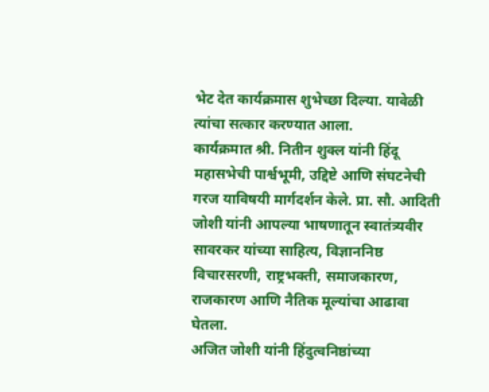भेट देत कार्यक्रमास शुभेच्छा दिल्या. यावेळी त्यांचा सत्कार करण्यात आला.
कार्यक्रमात श्री. नितीन शुक्ल यांनी हिंदू महासभेची पार्श्वभूमी, उद्दिष्टे आणि संघटनेची गरज याविषयी मार्गदर्शन केले. प्रा. सौ. आदिती जोशी यांनी आपल्या भाषणातून स्वातंत्र्यवीर सावरकर यांच्या साहित्य, विज्ञाननिष्ठ विचारसरणी, राष्ट्रभक्ती, समाजकारण, राजकारण आणि नैतिक मूल्यांचा आढावा घेतला.
अजित जोशी यांनी हिंदुत्वनिष्ठांच्या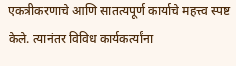एकत्रीकरणाचे आणि सातत्यपूर्ण कार्याचे महत्त्व स्पष्ट केले. त्यानंतर विविध कार्यकर्त्यांना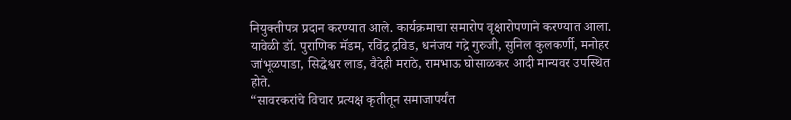नियुक्तीपत्र प्रदान करण्यात आले. कार्यक्रमाचा समारोप वृक्षारोपणाने करण्यात आला.
यावेळी डॉ. पुराणिक मॅडम, रविंद्र द्रविड, धनंजय गद्रे गुरुजी, सुनिल कुलकर्णी, मनोहर जांभूळपाडा, सिद्धेश्वर लाड, वैदेही मराठे, रामभाऊ घोसाळकर आदी मान्यवर उपस्थित होते.
“सावरकरांचे विचार प्रत्यक्ष कृतीतून समाजापर्यंत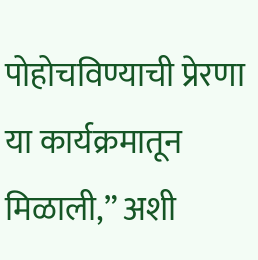पोहोचविण्याची प्रेरणा या कार्यक्रमातून मिळाली,” अशी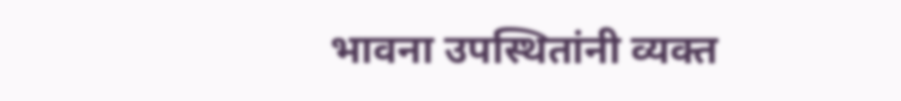भावना उपस्थितांनी व्यक्त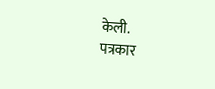केली.
पत्रकार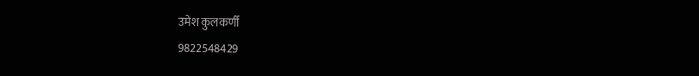उमेश कुलकर्णी
9822548429